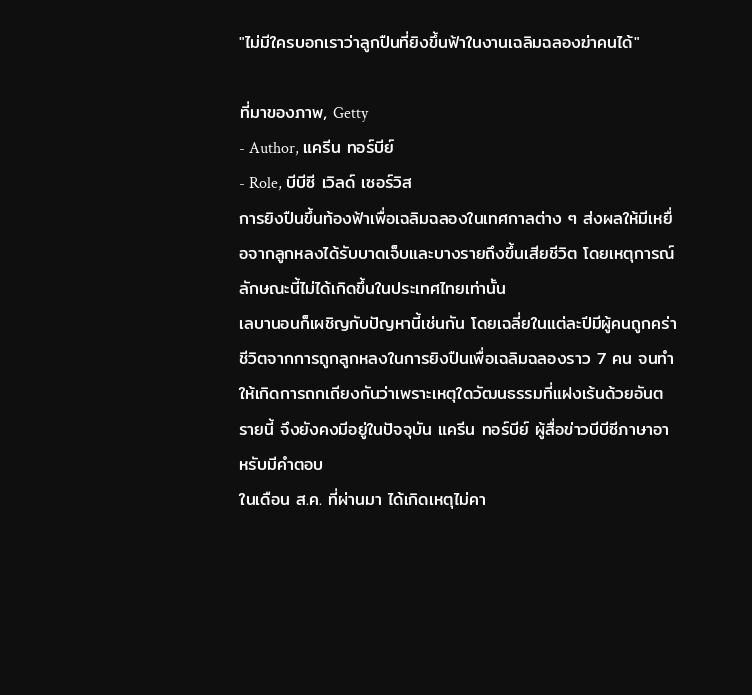"ไม่มีใครบอกเราว่าลูกปืนที่ยิงขึ้นฟ้าในงานเฉลิมฉลองฆ่าคนได้"

ที่มาของภาพ, Getty
- Author, แครีน ทอร์บีย์
- Role, บีบีซี เวิลด์ เซอร์วิส
การยิงปืนขึ้นท้องฟ้าเพื่อเฉลิมฉลองในเทศกาลต่าง ๆ ส่งผลให้มีเหยื่อจากลูกหลงได้รับบาดเจ็บและบางรายถึงขึ้นเสียชีวิต โดยเหตุการณ์ลักษณะนี้ไม่ได้เกิดขึ้นในประเทศไทยเท่านั้น
เลบานอนก็เผชิญกับปัญหานี้เช่นกัน โดยเฉลี่ยในแต่ละปีมีผู้คนถูกคร่าชีวิตจากการถูกลูกหลงในการยิงปืนเพื่อเฉลิมฉลองราว 7 คน จนทำให้เกิดการถกเถียงกันว่าเพราะเหตุใดวัฒนธรรมที่แฝงเร้นด้วยอันตรายนี้ จึงยังคงมีอยู่ในปัจจุบัน แครีน ทอร์บีย์ ผู้สื่อข่าวบีบีซีภาษาอาหรับมีคำตอบ
ในเดือน ส.ค. ที่ผ่านมา ได้เกิดเหตุไม่คา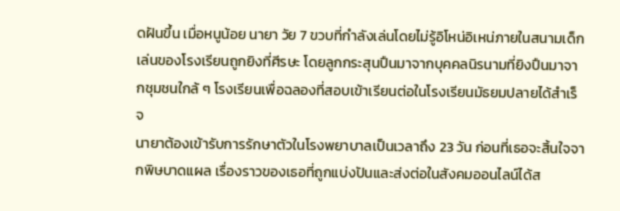ดฝันขึ้น เมื่อหนูน้อย นายา วัย 7 ขวบที่กำลังเล่นโดยไม่รู้อิโหน่อิเหน่ภายในสนามเด็กเล่นของโรงเรียนถูกยิงที่ศีรษะ โดยลูกกระสุนปืนมาจากบุคคลนิรนามที่ยิงปืนมาจากชุมชนใกล้ ๆ โรงเรียนเพื่อฉลองที่สอบเข้าเรียนต่อในโรงเรียนมัธยมปลายได้สำเร็จ
นายาต้องเข้ารับการรักษาตัวในโรงพยาบาลเป็นเวลาถึง 23 วัน ก่อนที่เธอจะสิ้นใจจากพิษบาดแผล เรื่องราวของเธอที่ถูกแบ่งปันและส่งต่อในสังคมออนไลน์ได้ส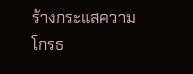ร้างกระแสความโกรธ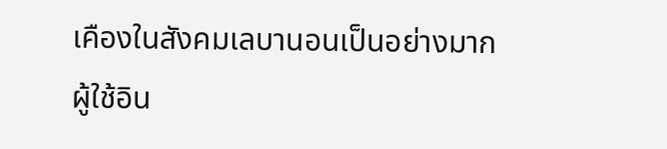เคืองในสังคมเลบานอนเป็นอย่างมาก
ผู้ใช้อิน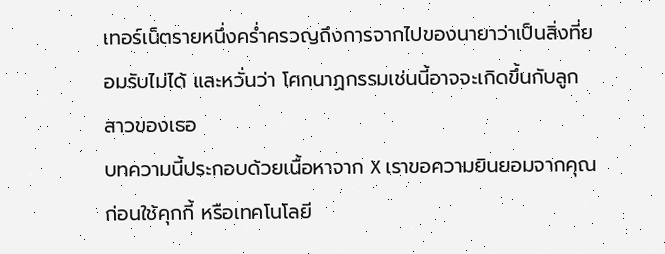เทอร์เน็ตรายหนึ่งคร่ำครวญถึงการจากไปของนายาว่าเป็นสิ่งที่ยอมรับไม่ได้ และหวั่นว่า โศกนาฏกรรมเช่นนี้อาจจะเกิดขึ้นกับลูกสาวของเธอ
บทความนี้ประกอบด้วยเนื้อหาจาก X เราขอความยินยอมจากคุณก่อนใช้คุกกี้ หรือเทคโนโลยี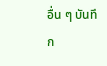อื่น ๆ บันทึก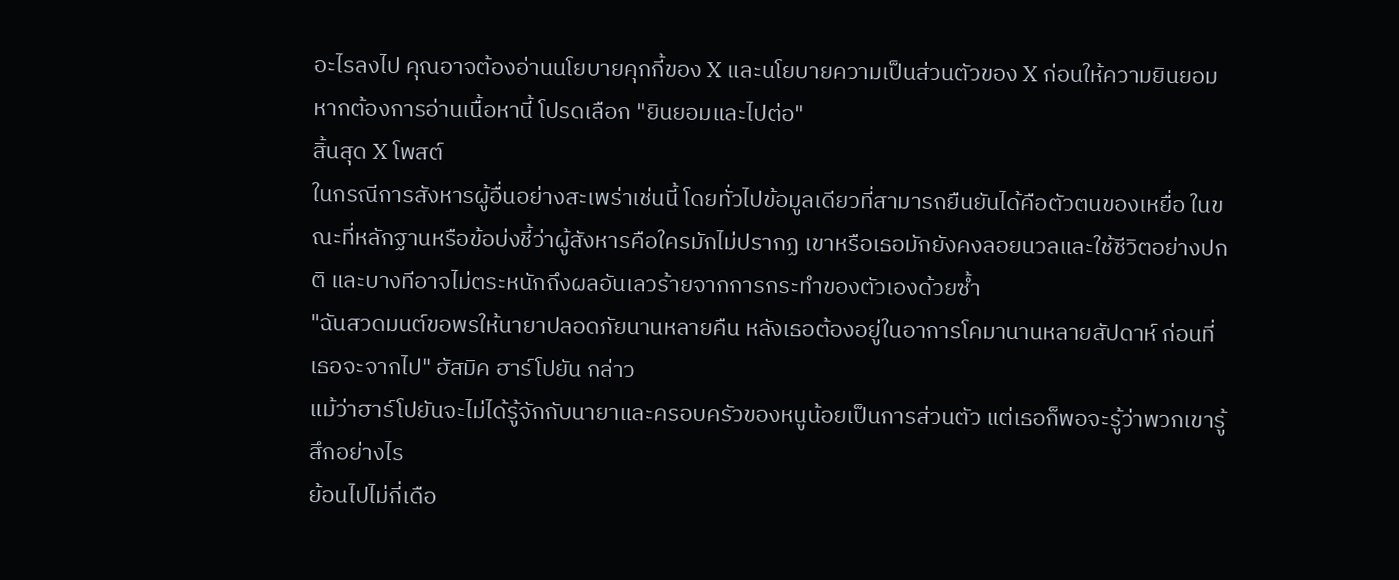อะไรลงไป คุณอาจต้องอ่านนโยบายคุกกี้ของ X และนโยบายความเป็นส่วนตัวของ X ก่อนให้ความยินยอม หากต้องการอ่านเนื้อหานี้ โปรดเลือก "ยินยอมและไปต่อ"
สิ้นสุด X โพสต์
ในกรณีการสังหารผู้อื่นอย่างสะเพร่าเช่นนี้ โดยทั่วไปข้อมูลเดียวที่สามารถยืนยันได้คือตัวตนของเหยื่อ ในขณะที่หลักฐานหรือข้อบ่งชี้ว่าผู้สังหารคือใครมักไม่ปรากฏ เขาหรือเธอมักยังคงลอยนวลและใช้ชีวิตอย่างปกติ และบางทีอาจไม่ตระหนักถึงผลอันเลวร้ายจากการกระทำของตัวเองด้วยซ้ำ
"ฉันสวดมนต์ขอพรให้นายาปลอดภัยนานหลายคืน หลังเธอต้องอยู่ในอาการโคมานานหลายสัปดาห์ ก่อนที่เธอจะจากไป" ฮัสมิค ฮาร์โปยัน กล่าว
แม้ว่าฮาร์โปยันจะไม่ได้รู้จักกับนายาและครอบครัวของหนูน้อยเป็นการส่วนตัว แต่เธอก็พอจะรู้ว่าพวกเขารู้สึกอย่างไร
ย้อนไปไม่กี่เดือ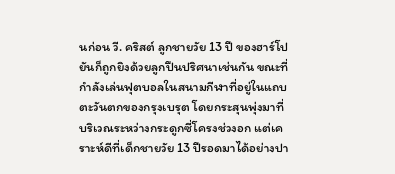นก่อน วี. คริสต์ ลูกชายวัย 13 ปี ของฮาร์โปยันก็ถูกยิงด้วยลูกปืนปริศนาเช่นกัน ขณะที่กำลังเล่นฟุตบอลในสนามกีฬาที่อยู่ในแถบตะวันตกของกรุงเบรุต โดยกระสุนพุ่งมาที่บริเวณระหว่างกระดูกซี่โครงช่วงอก แต่เคราะห์ดีที่เด็กชายวัย 13 ปีรอดมาได้อย่างปา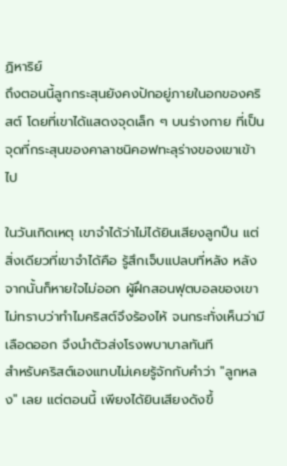ฏิหาริย์
ถึงตอนนี้ลูกกระสุนยังคงปักอยู่ภายในอกของคริสต์ โดยที่เขาได้แสดงจุดเล็ก ๆ บนร่างกาย ที่เป็นจุดที่กระสุนของคาลาชนิคอฟทะลุร่างของเขาเข้าไป

ในวันเกิดเหตุ เขาจำได้ว่าไม่ได้ยินเสียงลูกปืน แต่สิ่งเดียวที่เขาจำได้คือ รู้สึกเจ็บแปลบที่หลัง หลังจากนั้นก็หายใจไม่ออก ผู้ฝึกสอนฟุตบอลของเขาไม่ทราบว่าทำไมคริสต์จึงร้องไห้ จนกระทั่งเห็นว่ามีเลือดออก จึงนำตัวส่งโรงพบาบาลทันที
สำหรับคริสต์เองแทบไม่เคยรู้จักกับคำว่า "ลูกหลง" เลย แต่ตอนนี้ เพียงได้ยินเสียงดังขึ้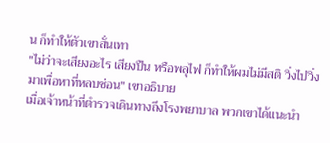น ก็ทำให้ตัวเขาสั่นเทา
"ไม่ว่าจะเสียงอะไร เสียงปืน หรือพลุไฟ ก็ทำให้ผมไม่มีสติ วิ่งไปวิ่งมาเพื่อหาที่หลบซ่อน" เขาอธิบาย
เมื่อเจ้าหน้าที่ตำรวจเดินทางถึงโรงพยาบาล พวกเขาได้แนะนำ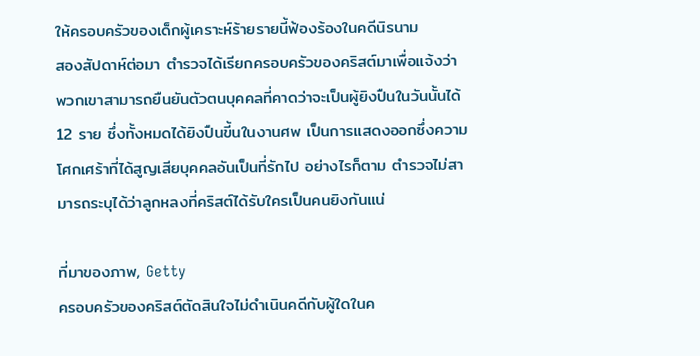ให้ครอบครัวของเด็กผู้เคราะห์ร้ายรายนี้ฟ้องร้องในคดีนิรนาม
สองสัปดาห์ต่อมา ตำรวจได้เรียกครอบครัวของคริสต์มาเพื่อแจ้งว่า พวกเขาสามารถยืนยันตัวตนบุคคลที่คาดว่าจะเป็นผู้ยิงปืนในวันนั้นได้ 12 ราย ซึ่งทั้งหมดได้ยิงปืนขี้นในงานศพ เป็นการแสดงออกซึ่งความโศกเศร้าที่ได้สูญเสียบุคคลอันเป็นที่รักไป อย่างไรก็ตาม ตำรวจไม่สามารถระบุได้ว่าลูกหลงที่คริสต์ได้รับใครเป็นคนยิงกันแน่

ที่มาของภาพ, Getty
ครอบครัวของคริสต์ตัดสินใจไม่ดำเนินคดีกับผู้ใดในค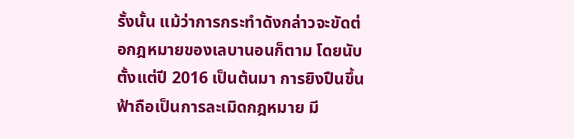รั้งนั้น แม้ว่าการกระทำดังกล่าวจะขัดต่อกฎหมายของเลบานอนก็ตาม โดยนับตั้งแต่ปี 2016 เป็นต้นมา การยิงปืนขึ้นฟ้าถือเป็นการละเมิดกฎหมาย มี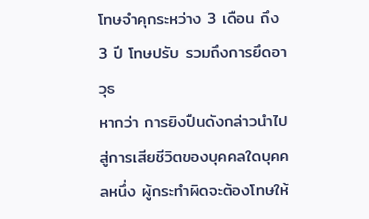โทษจำคุกระหว่าง 3 เดือน ถึง 3 ปี โทษปรับ รวมถึงการยึดอาวุธ
หากว่า การยิงปืนดังกล่าวนำไปสู่การเสียชีวิตของบุคคลใดบุคคลหนึ่ง ผู้กระทำผิดจะต้องโทษให้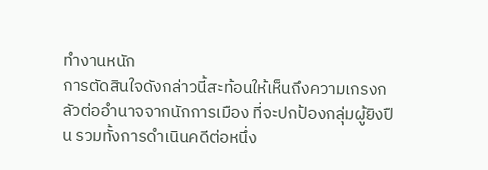ทำงานหนัก
การตัดสินใจดังกล่าวนี้สะท้อนให้เห็นถึงความเกรงกลัวต่ออำนาจจากนักการเมือง ที่จะปกป้องกลุ่มผู้ยิงปืน รวมทั้งการดำเนินคดีต่อหนึ่ง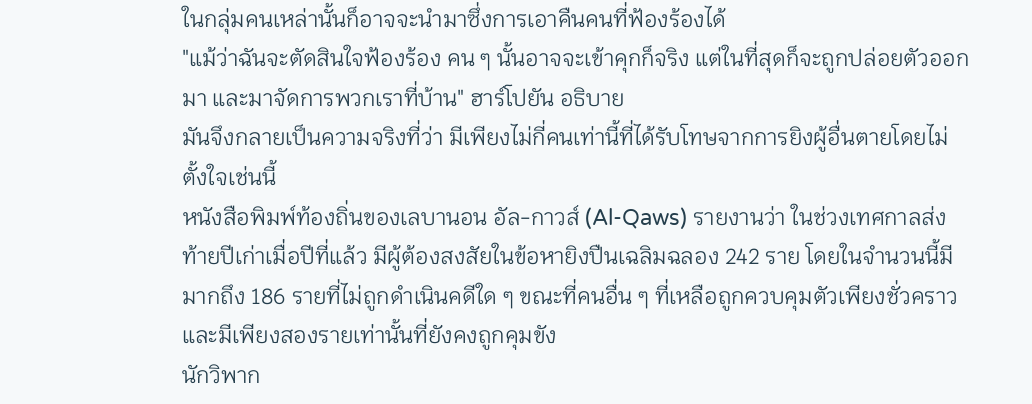ในกลุ่มคนเหล่านั้นก็อาจจะนำมาซึ่งการเอาคืนคนที่ฟ้องร้องได้
"แม้ว่าฉันจะตัดสินใจฟ้องร้อง คน ๆ นั้นอาจจะเข้าคุกก็จริง แต่ในที่สุดก็จะถูกปล่อยตัวออกมา และมาจัดการพวกเราที่บ้าน" ฮาร์โปยัน อธิบาย
มันจึงกลายเป็นความจริงที่ว่า มีเพียงไม่กี่คนเท่านี้ที่ได้รับโทษจากการยิงผู้อื่นตายโดยไม่ตั้งใจเช่นนี้
หนังสือพิมพ์ท้องถิ่นของเลบานอน อัล-กาวส์ (Al-Qaws) รายงานว่า ในช่วงเทศกาลส่งท้ายปีเก่าเมื่อปีที่แล้ว มีผู้ต้องสงสัยในข้อหายิงปืนเฉลิมฉลอง 242 ราย โดยในจำนวนนี้มีมากถึง 186 รายที่ไม่ถูกดำเนินคดีใด ๆ ขณะที่คนอื่น ๆ ที่เหลือถูกควบคุมตัวเพียงชั่วคราว และมีเพียงสองรายเท่านั้นที่ยังคงถูกคุมขัง
นักวิพาก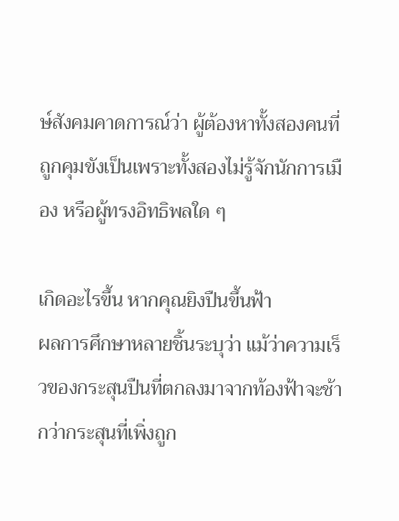ษ์สังคมคาดการณ์ว่า ผู้ต้องหาทั้งสองคนที่ถูกคุมขังเป็นเพราะทั้งสองไม่รู้จักนักการเมือง หรือผู้ทรงอิทธิพลใด ๆ

เกิดอะไรขึ้น หากคุณยิงปืนขึ้นฟ้า
ผลการศึกษาหลายชิ้นระบุว่า แม้ว่าความเร็วของกระสุนปืนที่ตกลงมาจากท้องฟ้าจะช้ากว่ากระสุนที่เพิ่งถูก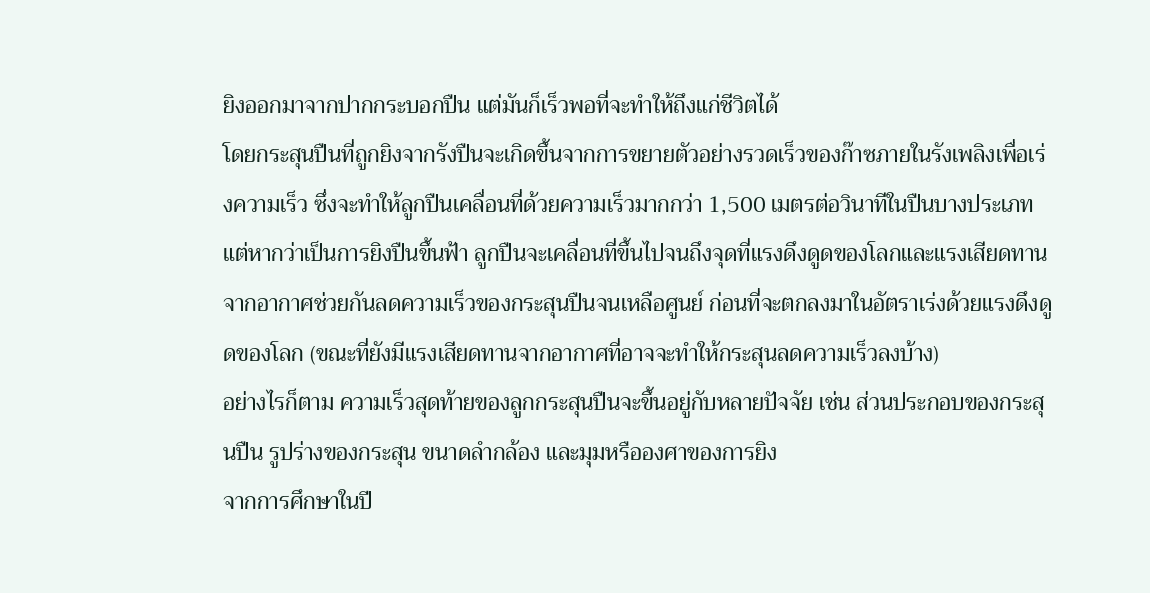ยิงออกมาจากปากกระบอกปืน แต่มันก็เร็วพอที่จะทำให้ถึงแก่ชีวิตได้
โดยกระสุนปืนที่ถูกยิงจากรังปืนจะเกิดขึ้นจากการขยายตัวอย่างรวดเร็วของก๊าซภายในรังเพลิงเพื่อเร่งความเร็ว ซึ่งจะทำให้ลูกปืนเคลื่อนที่ด้วยความเร็วมากกว่า 1,500 เมตรต่อวินาทีในปืนบางประเภท
แต่หากว่าเป็นการยิงปืนขึ้นฟ้า ลูกปืนจะเคลื่อนที่ขึ้นไปจนถึงจุดที่แรงดึงดูดของโลกและแรงเสียดทานจากอากาศช่วยกันลดความเร็วของกระสุนปืนจนเหลือศูนย์ ก่อนที่จะตกลงมาในอัตราเร่งด้วยแรงดึงดูดของโลก (ขณะที่ยังมีแรงเสียดทานจากอากาศที่อาจจะทำให้กระสุนลดความเร็วลงบ้าง)
อย่างไรก็ตาม ความเร็วสุดท้ายของลูกกระสุนปืนจะขึ้นอยู่กับหลายปัจจัย เช่น ส่วนประกอบของกระสุนปืน รูปร่างของกระสุน ขนาดลำกล้อง และมุมหรือองศาของการยิง
จากการศึกษาในปี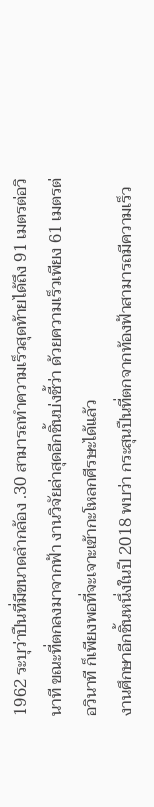1962 ระบุว่าปืนที่มีขนาดลำกล้อง .30 สามารถทำความเร็วสุดท้ายได้ถึง 91 เมตรต่อวินาที ขณะที่ตกลงมาจากฟ้า งานวิจัยล่าสุดอีกชิ้นบ่งชี้ว่า ด้วยความเร็วเพียง 61 เมตรต่อวินาที ก็เพียงพอที่จะเจาะเข้ากะโหลกศีรษะได้แล้ว
งานศึกษาอีกชิ้นหนึ่งในปี 2018 พบว่า กระสุนปืนที่ตกจากท้องฟ้าสามารถมีความเร็ว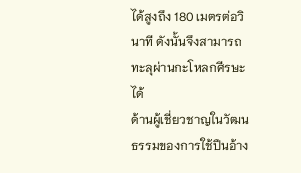ได้สูงถึง 180 เมตรต่อวินาที ดังนั้นจึงสามารถทะลุผ่านกะโหลกศีรษะได้
ด้านผู้เชี่ยวชาญในวัฒนธรรมของการใช้ปืนอ้าง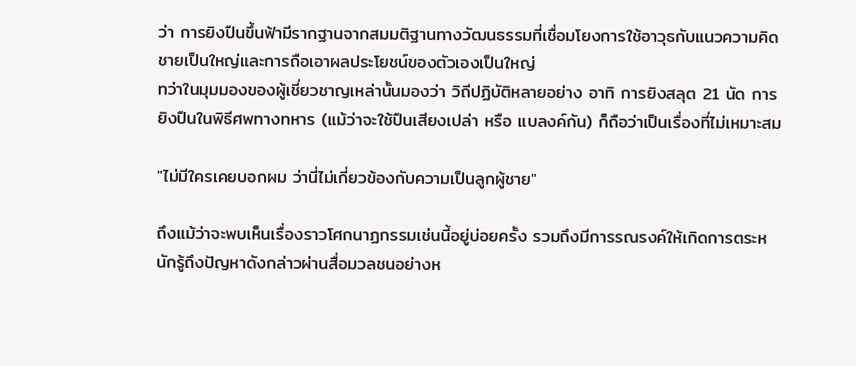ว่า การยิงปืนขึ้นฟ้ามีรากฐานจากสมมติฐานทางวัฒนธรรมที่เชื่อมโยงการใช้อาวุธกับแนวความคิดชายเป็นใหญ่และการถือเอาผลประโยชน์ของตัวเองเป็นใหญ่
ทว่าในมุมมองของผู้เชี่ยวชาญเหล่านั้นมองว่า วิถีปฏิบัติหลายอย่าง อาทิ การยิงสลุต 21 นัด การยิงปืนในพิธีศพทางทหาร (แม้ว่าจะใช้ปืนเสียงเปล่า หรือ แบลงค์กัน) ก็ถือว่าเป็นเรื่องที่ไม่เหมาะสม

"ไม่มีใครเคยบอกผม ว่านี่ไม่เกี่ยวข้องกับความเป็นลูกผู้ชาย"

ถึงแม้ว่าจะพบเห็นเรื่องราวโศกนาฏกรรมเช่นนี้อยู่บ่อยครั้ง รวมถึงมีการรณรงค์ให้เกิดการตระหนักรู้ถึงปัญหาดังกล่าวผ่านสื่อมวลชนอย่างห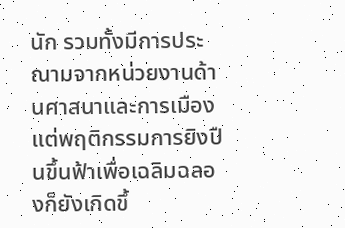นัก รวมทั้งมีการประณามจากหน่วยงานด้านศาสนาและการเมือง แต่พฤติกรรมการยิงปืนขึ้นฟ้าเพื่อเฉลิมฉลองก็ยังเกิดขึ้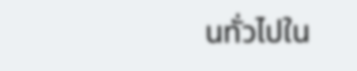นทั่วไปใน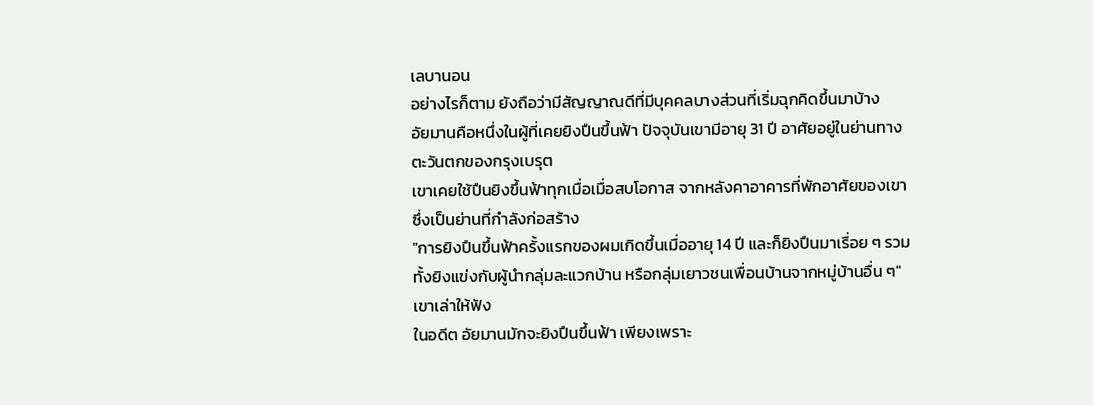เลบานอน
อย่างไรก็ตาม ยังถือว่ามีสัญญาณดีที่มีบุคคลบางส่วนที่เริ่มฉุกคิดขึ้นมาบ้าง
อัยมานคือหนึ่งในผู้ที่เคยยิงปืนขึ้นฟ้า ปัจจุบันเขามีอายุ 31 ปี อาศัยอยู่ในย่านทางตะวันตกของกรุงเบรุต
เขาเคยใช้ปืนยิงขึ้นฟ้าทุกเมื่อเมื่อสบโอกาส จากหลังคาอาคารที่พักอาศัยของเขา ซึ่งเป็นย่านที่กำลังก่อสร้าง
"การยิงปืนขึ้นฟ้าครั้งแรกของผมเกิดขึ้นเมื่ออายุ 14 ปี และก็ยิงปืนมาเรื่อย ๆ รวมทั้งยิงแข่งกับผู้นำกลุ่มละแวกบ้าน หรือกลุ่มเยาวชนเพื่อนบ้านจากหมู่บ้านอื่น ๆ" เขาเล่าให้ฟัง
ในอดีต อัยมานมักจะยิงปืนขึ้นฟ้า เพียงเพราะ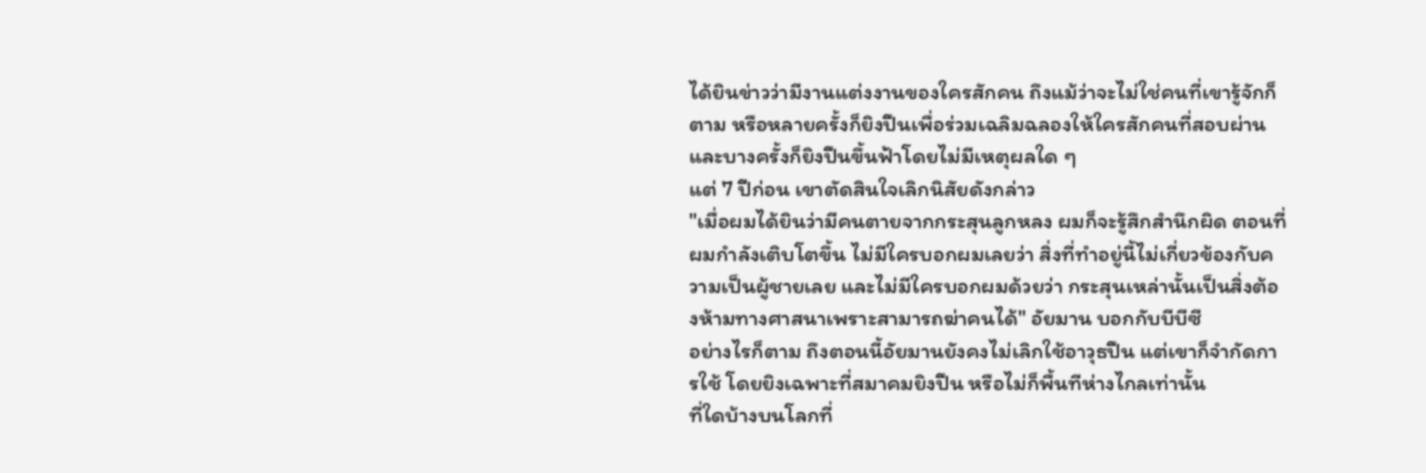ได้ยินข่าวว่ามีงานแต่งงานของใครสักคน ถึงแม้ว่าจะไม่ใช่คนที่เขารู้จักก็ตาม หรือหลายครั้งก็ยิงปืนเพื่อร่วมเฉลิมฉลองให้ใครสักคนที่สอบผ่าน และบางครั้งก็ยิงปืนขึ้นฟ้าโดยไม่มีเหตุผลใด ๆ
แต่ 7 ปีก่อน เขาตัดสินใจเลิกนิสัยดังกล่าว
"เมื่อผมได้ยินว่ามีคนตายจากกระสุนลูกหลง ผมก็จะรู้สึกสำนึกผิด ตอนที่ผมกำลังเติบโตขึ้น ไม่มีใครบอกผมเลยว่า สิ่งที่ทำอยู่นี้ไม่เกี่ยวข้องกับความเป็นผู้ชายเลย และไม่มีใครบอกผมด้วยว่า กระสุนเหล่านั้นเป็นสิ่งต้องห้ามทางศาสนาเพราะสามารถฆ่าคนได้" อัยมาน บอกกับบีบีซี
อย่างไรก็ตาม ถึงตอนนี้อัยมานยังคงไม่เลิกใช้อาวุธปืน แต่เขาก็จำกัดการใช้ โดยยิงเฉพาะที่สมาคมยิงปืน หรือไม่ก็พื้นทีห่างไกลเท่านั้น
ที่ใดบ้างบนโลกที่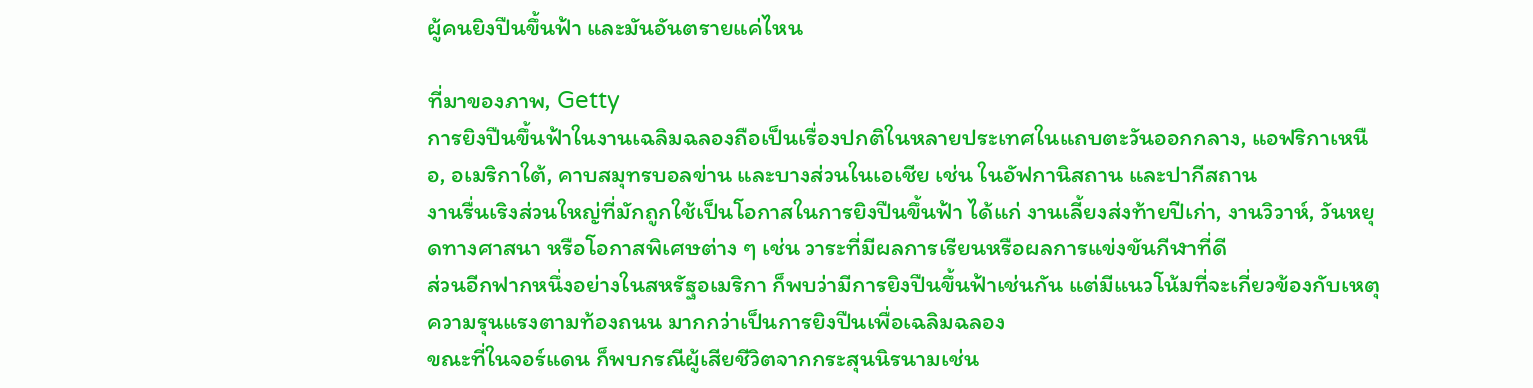ผู้คนยิงปืนขึ้นฟ้า และมันอันตรายแค่ไหน

ที่มาของภาพ, Getty
การยิงปืนขึ้นฟ้าในงานเฉลิมฉลองถือเป็นเรื่องปกติในหลายประเทศในแถบตะวันออกกลาง, แอฟริกาเหนือ, อเมริกาใต้, คาบสมุทรบอลข่าน และบางส่วนในเอเชีย เช่น ในอัฟกานิสถาน และปากีสถาน
งานรื่นเริงส่วนใหญ่ที่มักถูกใช้เป็นโอกาสในการยิงปืนขึ้นฟ้า ได้แก่ งานเลี้ยงส่งท้ายปีเก่า, งานวิวาห์, วันหยุดทางศาสนา หรือโอกาสพิเศษต่าง ๆ เช่น วาระที่มีผลการเรียนหรือผลการแข่งขันกีฬาที่ดี
ส่วนอีกฟากหนึ่งอย่างในสหรัฐอเมริกา ก็พบว่ามีการยิงปืนขึ้นฟ้าเช่นกัน แต่มีแนวโน้มที่จะเกี่ยวข้องกับเหตุความรุนแรงตามท้องถนน มากกว่าเป็นการยิงปืนเพื่อเฉลิมฉลอง
ขณะที่ในจอร์แดน ก็พบกรณีผู้เสียชีวิตจากกระสุนนิรนามเช่น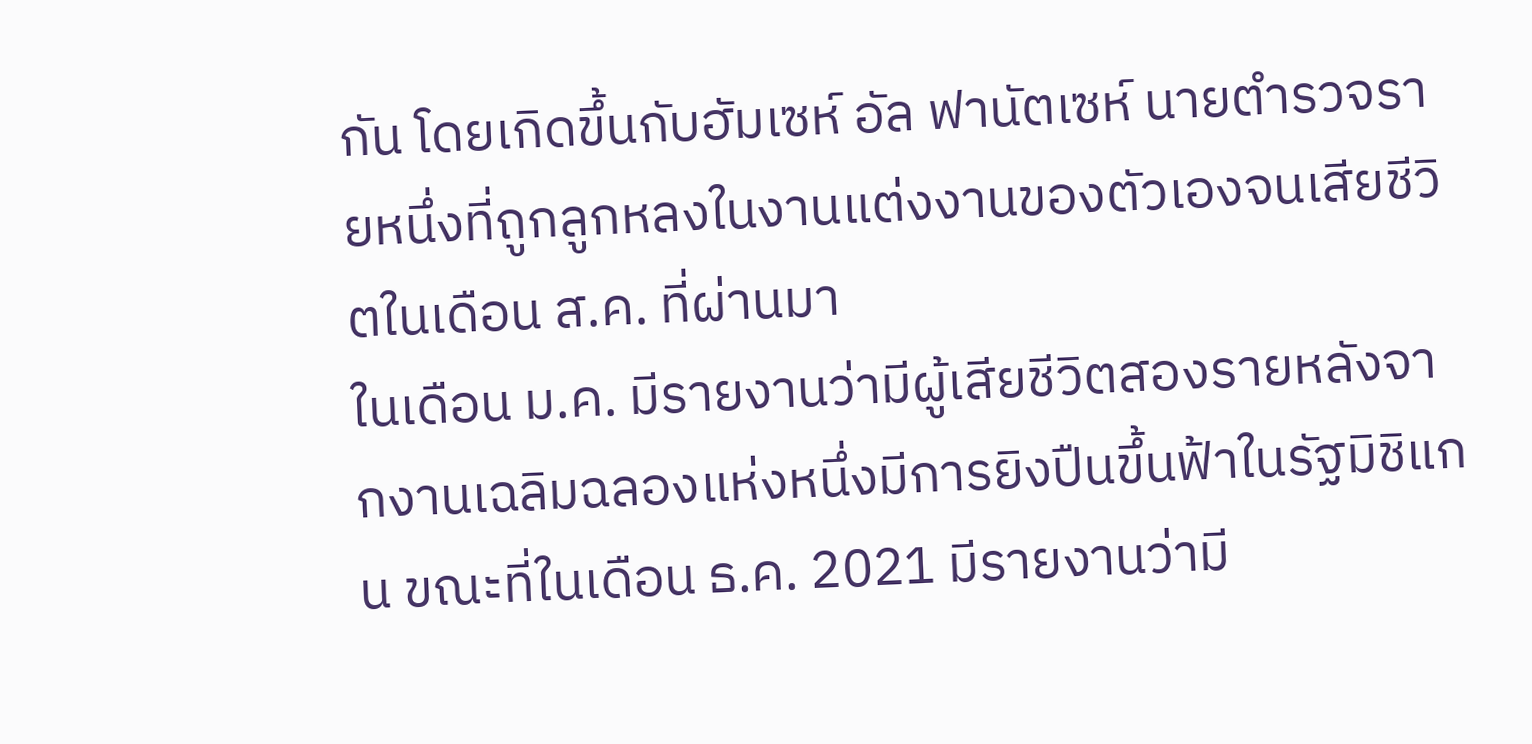กัน โดยเกิดขึ้นกับฮัมเซห์ อัล ฟานัตเซห์ นายตำรวจรายหนึ่งที่ถูกลูกหลงในงานแต่งงานของตัวเองจนเสียชีวิตในเดือน ส.ค. ที่ผ่านมา
ในเดือน ม.ค. มีรายงานว่ามีผู้เสียชีวิตสองรายหลังจากงานเฉลิมฉลองแห่งหนึ่งมีการยิงปืนขึ้นฟ้าในรัฐมิชิแกน ขณะที่ในเดือน ธ.ค. 2021 มีรายงานว่ามี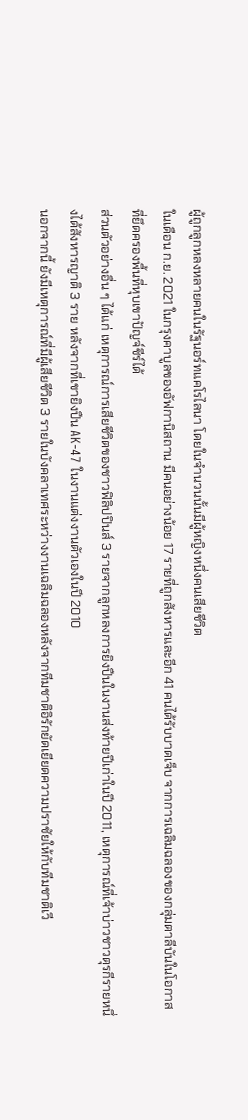ผู้ถูกลูกหลงหลายคนในรัฐนอร์ทแคโรไลนา โดยในจำนวนนั้นมีผู้หญิงหนึ่งคนเสียชีวิต
ในเดือน ก.ย. 2021 ในกรุงคาบูลของอัฟกานิสถาน มีคนอย่างน้อย 17 รายที่ถูกสังหารและอีก 41 คนได้รับบาดเจ็บ จากการเฉลิมฉลองของกลุ่มตาลีบันในโอกาสที่ยึดครองพื้นที่หุบเขาปัญจ์ชีร์ได้
ส่วนตัวอย่างอื่น ๆ ได้แก่ เหตุการณ์การเสียชีวิตของชาวฟิลิปปินส์ 3 รายจากลูกหลงการยิงปืนในงานส่งท้ายปีเก่าในปี 2011, เหตุการณ์ที่เจ้าบ่าวชาวตุรกีรายหนึ่งได้สังหารญาติ 3 ราย หลังจากที่เขายิงปืน AK-47 ในงานแต่งงานตัวเองในปี 2010
นอกจากนี้ ยังมีเหตุการณ์ที่มีผู้เสียชีวิต 3 รายในบังคลาเทศระหว่างงานเฉลิมฉลองหลังจากทีมชาติอิรักยัดเยียดความปราชัยให้กับทีมชาติเวี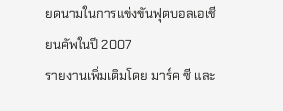ยดนามในการแข่งขันฟุตบอลเอเชียนคัพในปี 2007
รายงานเพิ่มเติมโดย มาร์ค ซี และ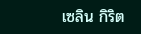เซลิน กิริต